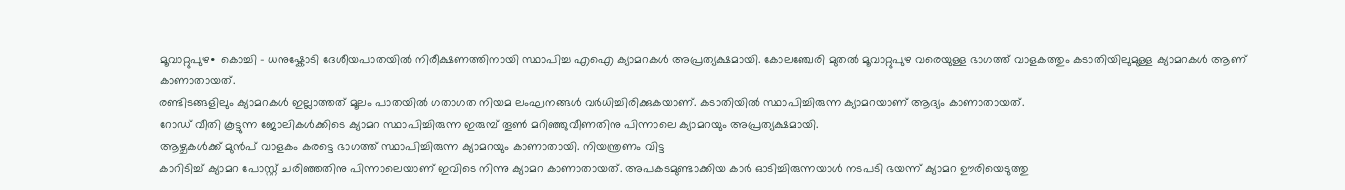മൂവാറ്റുപുഴ∙ കൊച്ചി – ധനുഷ്കോടി ദേശീയപാതയിൽ നിരീക്ഷണത്തിനായി സ്ഥാപിച്ച എഐ ക്യാമറകൾ അപ്രത്യക്ഷമായി. കോലഞ്ചേരി മുതൽ മൂവാറ്റുപുഴ വരെയുള്ള ഭാഗത്ത് വാളകത്തും കടാതിയിലുമുള്ള ക്യാമറകൾ ആണ് കാണാതായത്.
രണ്ടിടങ്ങളിലും ക്യാമറകൾ ഇല്ലാത്തത് മൂലം പാതയിൽ ഗതാഗത നിയമ ലംഘനങ്ങൾ വർധിച്ചിരിക്കുകയാണ്. കടാതിയിൽ സ്ഥാപിച്ചിരുന്ന ക്യാമറയാണ് ആദ്യം കാണാതായത്.
റോഡ് വീതി കൂട്ടുന്ന ജോലികൾക്കിടെ ക്യാമറ സ്ഥാപിച്ചിരുന്ന ഇരുമ്പ് തൂൺ മറിഞ്ഞുവീണതിനു പിന്നാലെ ക്യാമറയും അപ്രത്യക്ഷമായി.
ആഴ്ചകൾക്ക് മുൻപ് വാളകം കരട്ടെ ഭാഗത്ത് സ്ഥാപിച്ചിരുന്ന ക്യാമറയും കാണാതായി. നിയന്ത്രണം വിട്ട
കാറിടിച്ച് ക്യാമറ പോസ്റ്റ് ചരിഞ്ഞതിനു പിന്നാലെയാണ് ഇവിടെ നിന്നു ക്യാമറ കാണാതായത്. അപകടമുണ്ടാക്കിയ കാർ ഓടിച്ചിരുന്നയാൾ നടപടി ഭയന്ന് ക്യാമറ ഊരിയെടുത്തു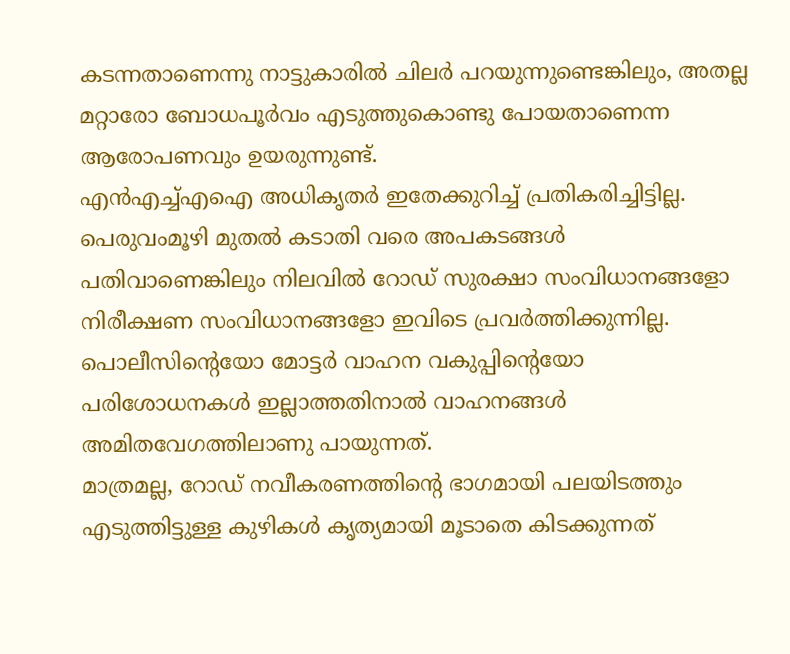കടന്നതാണെന്നു നാട്ടുകാരിൽ ചിലർ പറയുന്നുണ്ടെങ്കിലും, അതല്ല മറ്റാരോ ബോധപൂർവം എടുത്തുകൊണ്ടു പോയതാണെന്ന ആരോപണവും ഉയരുന്നുണ്ട്.
എൻഎച്ച്എഐ അധികൃതർ ഇതേക്കുറിച്ച് പ്രതികരിച്ചിട്ടില്ല.
പെരുവംമൂഴി മുതൽ കടാതി വരെ അപകടങ്ങൾ പതിവാണെങ്കിലും നിലവിൽ റോഡ് സുരക്ഷാ സംവിധാനങ്ങളോ നിരീക്ഷണ സംവിധാനങ്ങളോ ഇവിടെ പ്രവർത്തിക്കുന്നില്ല. പൊലീസിന്റെയോ മോട്ടർ വാഹന വകുപ്പിന്റെയോ പരിശോധനകൾ ഇല്ലാത്തതിനാൽ വാഹനങ്ങൾ അമിതവേഗത്തിലാണു പായുന്നത്.
മാത്രമല്ല, റോഡ് നവീകരണത്തിന്റെ ഭാഗമായി പലയിടത്തും എടുത്തിട്ടുള്ള കുഴികൾ കൃത്യമായി മൂടാതെ കിടക്കുന്നത്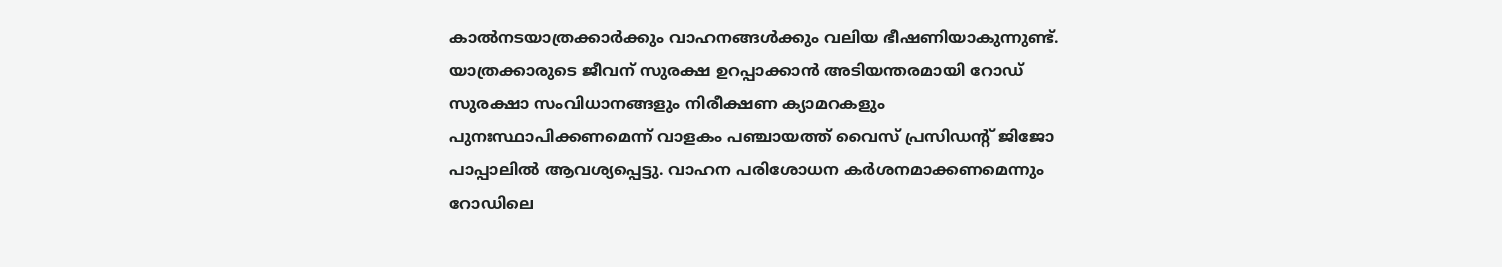കാൽനടയാത്രക്കാർക്കും വാഹനങ്ങൾക്കും വലിയ ഭീഷണിയാകുന്നുണ്ട്.
യാത്രക്കാരുടെ ജീവന് സുരക്ഷ ഉറപ്പാക്കാൻ അടിയന്തരമായി റോഡ് സുരക്ഷാ സംവിധാനങ്ങളും നിരീക്ഷണ ക്യാമറകളും പുനഃസ്ഥാപിക്കണമെന്ന് വാളകം പഞ്ചായത്ത് വൈസ് പ്രസിഡന്റ് ജിജോ പാപ്പാലിൽ ആവശ്യപ്പെട്ടു. വാഹന പരിശോധന കർശനമാക്കണമെന്നും റോഡിലെ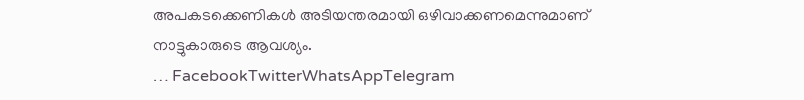അപകടക്കെണികൾ അടിയന്തരമായി ഒഴിവാക്കണമെന്നുമാണ് നാട്ടുകാരുടെ ആവശ്യം.
… FacebookTwitterWhatsAppTelegram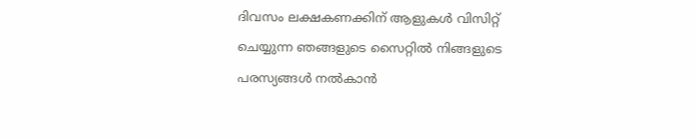ദിവസം ലക്ഷകണക്കിന് ആളുകൾ വിസിറ്റ് ചെയ്യുന്ന ഞങ്ങളുടെ സൈറ്റിൽ നിങ്ങളുടെ പരസ്യങ്ങൾ നൽകാൻ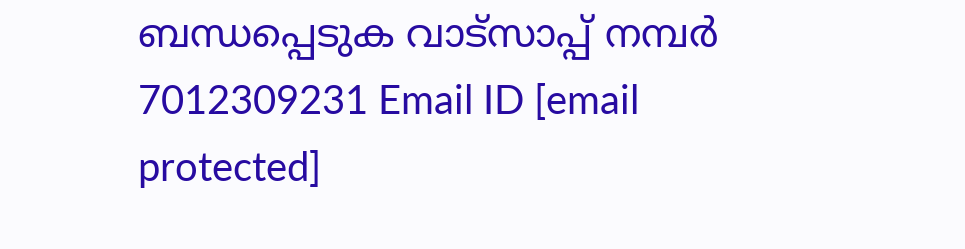ബന്ധപ്പെടുക വാട്സാപ്പ് നമ്പർ 7012309231 Email ID [email protected]